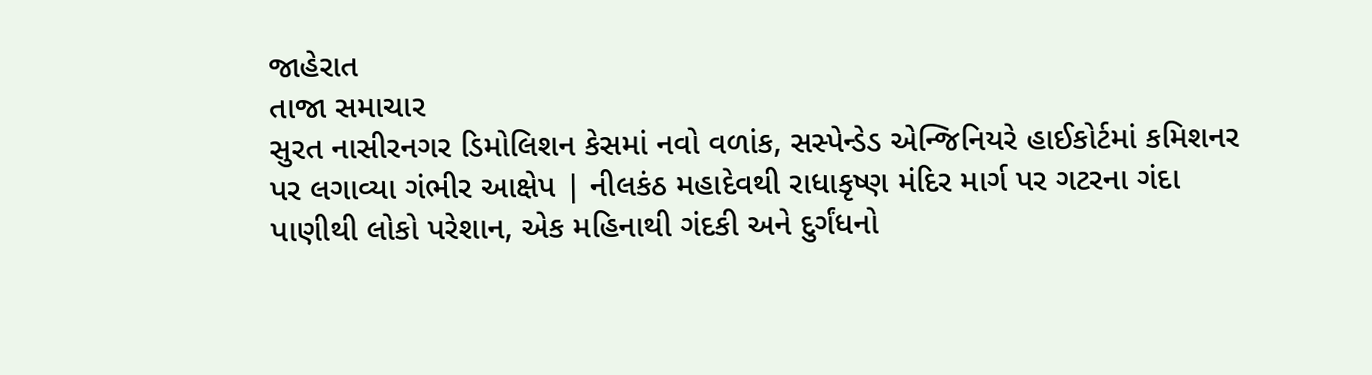જાહેરાત
તાજા સમાચાર
સુરત નાસીરનગર ડિમોલિશન કેસમાં નવો વળાંક, સસ્પેન્ડેડ એન્જિનિયરે હાઈકોર્ટમાં કમિશનર પર લગાવ્યા ગંભીર આક્ષેપ | નીલકંઠ મહાદેવથી રાધાકૃષ્ણ મંદિર માર્ગ પર ગટરના ગંદા પાણીથી લોકો પરેશાન, એક મહિનાથી ગંદકી અને દુર્ગંધનો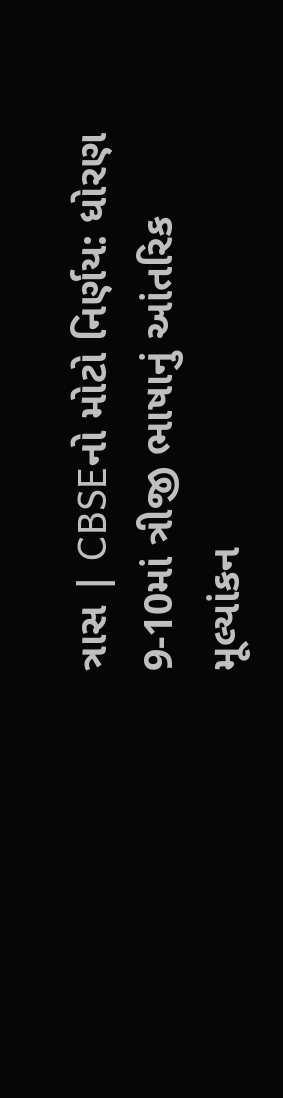ત્રાસ | CBSEનો મોટો નિર્ણય: ધોરણ 9-10માં ત્રીજી ભાષાનું આંતરિક મૂલ્યાંકન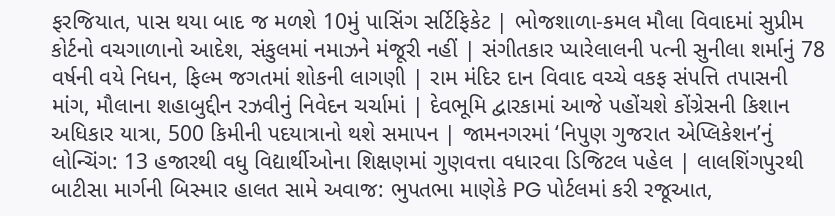ફરજિયાત, પાસ થયા બાદ જ મળશે 10મું પાસિંગ સર્ટિફિકેટ | ભોજશાળા-કમલ મૌલા વિવાદમાં સુપ્રીમ કોર્ટનો વચગાળાનો આદેશ, સંકુલમાં નમાઝને મંજૂરી નહીં | સંગીતકાર પ્યારેલાલની પત્ની સુનીલા શર્માનું 78 વર્ષની વયે નિધન, ફિલ્મ જગતમાં શોકની લાગણી | રામ મંદિર દાન વિવાદ વચ્ચે વકફ સંપત્તિ તપાસની માંગ, મૌલાના શહાબુદ્દીન રઝવીનું નિવેદન ચર્ચામાં | દેવભૂમિ દ્વારકામાં આજે પહોંચશે કોંગ્રેસની કિશાન અધિકાર યાત્રા, 500 કિમીની પદયાત્રાનો થશે સમાપન | જામનગરમાં ‘નિપુણ ગુજરાત એપ્લિકેશન’નું લોન્ચિંગ: 13 હજારથી વધુ વિદ્યાર્થીઓના શિક્ષણમાં ગુણવત્તા વધારવા ડિજિટલ પહેલ | લાલશિંગપુરથી બાટીસા માર્ગની બિસ્માર હાલત સામે અવાજ: ભુપતભા માણેકે PG પોર્ટલમાં કરી રજૂઆત,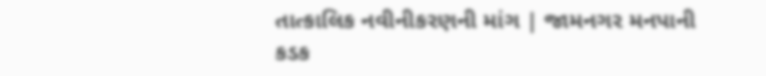તાત્કાલિક નવીનીકરણની માંગ | જામનગર મનપાની કડક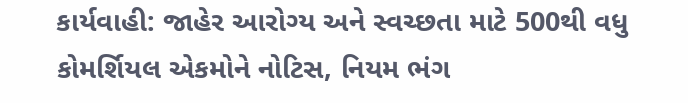કાર્યવાહી: જાહેર આરોગ્ય અને સ્વચ્છતા માટે 500થી વધુ કોમર્શિયલ એકમોને નોટિસ, નિયમ ભંગ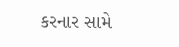કરનાર સામે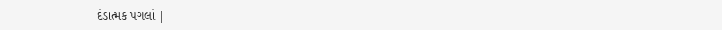દંડાત્મક પગલાં |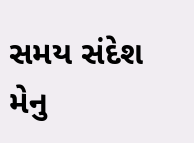સમય સંદેશ મેનુ